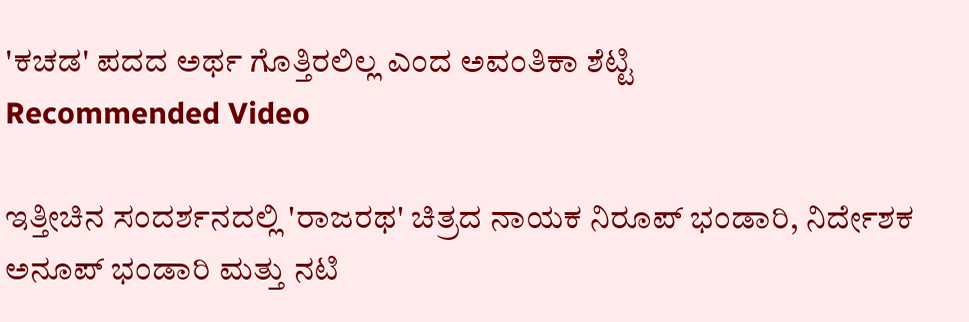'ಕಚಡ' ಪದದ ಅರ್ಥ ಗೊತ್ತಿರಲಿಲ್ಲ ಎಂದ ಅವಂತಿಕಾ ಶೆಟ್ಟಿ
Recommended Video

ಇತ್ತೀಚಿನ ಸಂದರ್ಶನದಲ್ಲಿ 'ರಾಜರಥ' ಚಿತ್ರದ ನಾಯಕ ನಿರೂಪ್ ಭಂಡಾರಿ, ನಿರ್ದೇಶಕ ಅನೂಪ್ ಭಂಡಾರಿ ಮತ್ತು ನಟಿ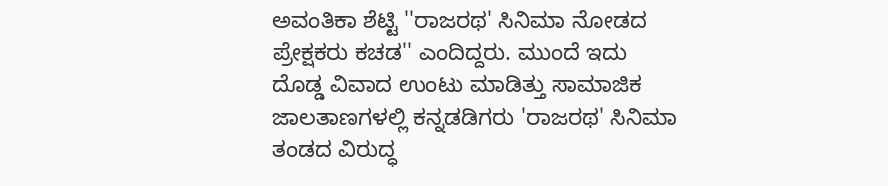ಅವಂತಿಕಾ ಶೆಟ್ಟಿ ''ರಾಜರಥ' ಸಿನಿಮಾ ನೋಡದ ಪ್ರೇಕ್ಷಕರು ಕಚಡ'' ಎಂದಿದ್ದರು. ಮುಂದೆ ಇದು ದೊಡ್ಡ ವಿವಾದ ಉಂಟು ಮಾಡಿತ್ತು ಸಾಮಾಜಿಕ ಜಾಲತಾಣಗಳಲ್ಲಿ ಕನ್ನಡಡಿಗರು 'ರಾಜರಥ' ಸಿನಿಮಾ ತಂಡದ ವಿರುದ್ಧ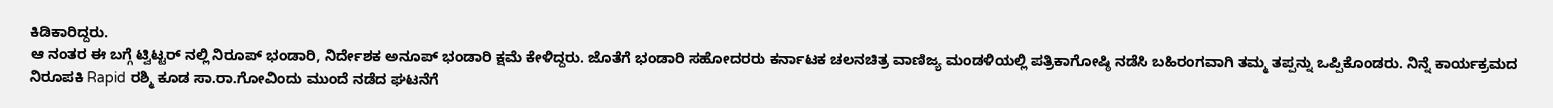ಕಿಡಿಕಾರಿದ್ದರು.
ಆ ನಂತರ ಈ ಬಗ್ಗೆ ಟ್ವಿಟ್ಟರ್ ನಲ್ಲಿ ನಿರೂಪ್ ಭಂಡಾರಿ, ನಿರ್ದೇಶಕ ಅನೂಪ್ ಭಂಡಾರಿ ಕ್ಷಮೆ ಕೇಳಿದ್ದರು. ಜೊತೆಗೆ ಭಂಡಾರಿ ಸಹೋದರರು ಕರ್ನಾಟಕ ಚಲನಚಿತ್ರ ವಾಣಿಜ್ಯ ಮಂಡಳಿಯಲ್ಲಿ ಪತ್ರಿಕಾಗೋಷ್ಠಿ ನಡೆಸಿ ಬಹಿರಂಗವಾಗಿ ತಮ್ಮ ತಪ್ಪನ್ನು ಒಪ್ಪಿಕೊಂಡರು. ನಿನ್ನೆ ಕಾರ್ಯಕ್ರಮದ ನಿರೂಪಕಿ Rapid ರಶ್ಮಿ ಕೂಡ ಸಾ.ರಾ.ಗೋವಿಂದು ಮುಂದೆ ನಡೆದ ಘಟನೆಗೆ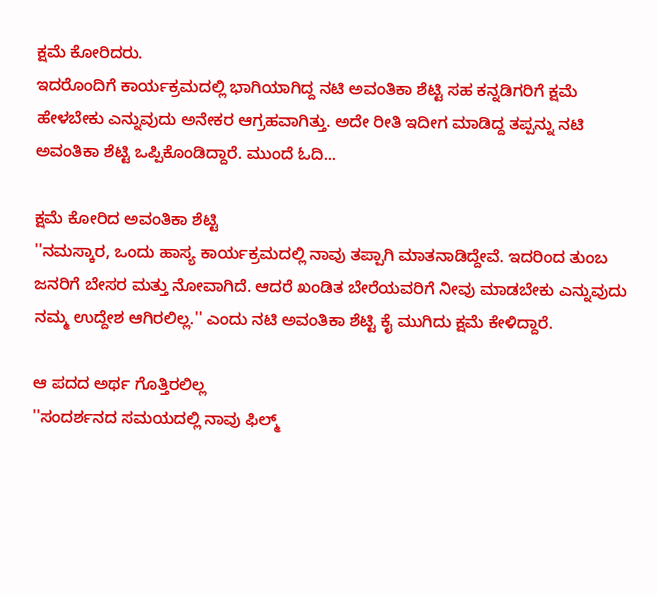ಕ್ಷಮೆ ಕೋರಿದರು.
ಇದರೊಂದಿಗೆ ಕಾರ್ಯಕ್ರಮದಲ್ಲಿ ಭಾಗಿಯಾಗಿದ್ದ ನಟಿ ಅವಂತಿಕಾ ಶೆಟ್ಟಿ ಸಹ ಕನ್ನಡಿಗರಿಗೆ ಕ್ಷಮೆ ಹೇಳಬೇಕು ಎನ್ನುವುದು ಅನೇಕರ ಆಗ್ರಹವಾಗಿತ್ತು. ಅದೇ ರೀತಿ ಇದೀಗ ಮಾಡಿದ್ದ ತಪ್ಪನ್ನು ನಟಿ ಅವಂತಿಕಾ ಶೆಟ್ಟಿ ಒಪ್ಪಿಕೊಂಡಿದ್ದಾರೆ. ಮುಂದೆ ಓದಿ...

ಕ್ಷಮೆ ಕೋರಿದ ಅವಂತಿಕಾ ಶೆಟ್ಟಿ
''ನಮಸ್ಕಾರ, ಒಂದು ಹಾಸ್ಯ ಕಾರ್ಯಕ್ರಮದಲ್ಲಿ ನಾವು ತಪ್ಪಾಗಿ ಮಾತನಾಡಿದ್ದೇವೆ. ಇದರಿಂದ ತುಂಬ ಜನರಿಗೆ ಬೇಸರ ಮತ್ತು ನೋವಾಗಿದೆ. ಆದರೆ ಖಂಡಿತ ಬೇರೆಯವರಿಗೆ ನೀವು ಮಾಡಬೇಕು ಎನ್ನುವುದು ನಮ್ಮ ಉದ್ದೇಶ ಆಗಿರಲಿಲ್ಲ.'' ಎಂದು ನಟಿ ಅವಂತಿಕಾ ಶೆಟ್ಟಿ ಕೈ ಮುಗಿದು ಕ್ಷಮೆ ಕೇಳಿದ್ದಾರೆ.

ಆ ಪದದ ಅರ್ಥ ಗೊತ್ತಿರಲಿಲ್ಲ
''ಸಂದರ್ಶನದ ಸಮಯದಲ್ಲಿ ನಾವು ಫಿಲ್ಮ್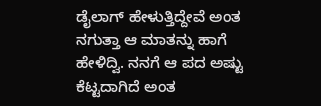ಡೈಲಾಗ್ ಹೇಳುತ್ತಿದ್ದೇವೆ ಅಂತ ನಗುತ್ತಾ ಆ ಮಾತನ್ನು ಹಾಗೆ ಹೇಳಿದ್ವಿ. ನನಗೆ ಆ ಪದ ಅಷ್ಟು ಕೆಟ್ಟದಾಗಿದೆ ಅಂತ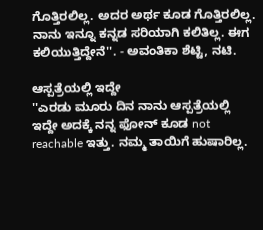ಗೊತ್ತಿರಲಿಲ್ಲ. ಅದರ ಅರ್ಥ ಕೂಡ ಗೊತ್ತಿರಲಿಲ್ಲ. ನಾನು ಇನ್ನೂ ಕನ್ನಡ ಸರಿಯಾಗಿ ಕಲಿತಿಲ್ಲ. ಈಗ ಕಲಿಯುತ್ತಿದ್ದೇನೆ''. - ಅವಂತಿಕಾ ಶೆಟ್ಟಿ, ನಟಿ.

ಆಸ್ಪತ್ರೆಯಲ್ಲಿ ಇದ್ದೇ
''ಎರಡು ಮೂರು ದಿನ ನಾನು ಆಸ್ಪತ್ರೆಯಲ್ಲಿ ಇದ್ದೇ ಅದಕ್ಕೆ ನನ್ನ ಫೋನ್ ಕೂಡ not reachable ಇತ್ತು. ನಮ್ಮ ತಾಯಿಗೆ ಹುಷಾರಿಲ್ಲ.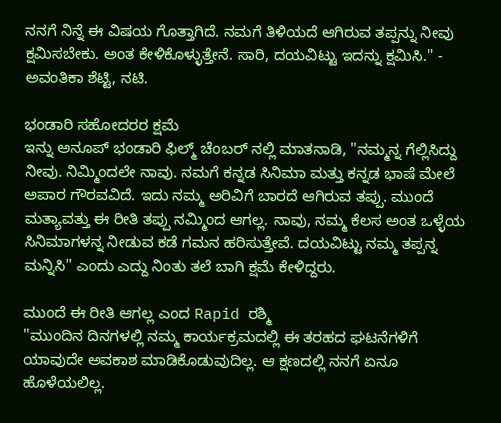ನನಗೆ ನಿನ್ನೆ ಈ ವಿಷಯ ಗೊತ್ತಾಗಿದೆ. ನಮಗೆ ತಿಳಿಯದೆ ಆಗಿರುವ ತಪ್ಪನ್ನು ನೀವು ಕ್ಷಮಿಸಬೇಕು. ಅಂತ ಕೇಳಿಕೊಳ್ಳುತ್ತೇನೆ. ಸಾರಿ, ದಯವಿಟ್ಟು ಇದನ್ನು ಕ್ಷಮಿಸಿ.'' - ಅವಂತಿಕಾ ಶೆಟ್ಟಿ, ನಟಿ.

ಭಂಡಾರಿ ಸಹೋದರರ ಕ್ಷಮೆ
ಇನ್ನು ಅನೂಪ್ ಭಂಡಾರಿ ಫಿಲ್ಮ್ ಚೆಂಬರ್ ನಲ್ಲಿ ಮಾತನಾಡಿ, ''ನಮ್ಮನ್ನ ಗೆಲ್ಲಿಸಿದ್ದು ನೀವು. ನಿಮ್ಮಿಂದಲೇ ನಾವು. ನಮಗೆ ಕನ್ನಡ ಸಿನಿಮಾ ಮತ್ತು ಕನ್ನಡ ಭಾಷೆ ಮೇಲೆ ಅಪಾರ ಗೌರವವಿದೆ. ಇದು ನಮ್ಮ ಅರಿವಿಗೆ ಬಾರದೆ ಆಗಿರುವ ತಪ್ಪು. ಮುಂದೆ ಮತ್ಯಾವತ್ತು ಈ ರೀತಿ ತಪ್ಪು ನಮ್ಮಿಂದ ಆಗಲ್ಲ. ನಾವು, ನಮ್ಮ ಕೆಲಸ ಅಂತ ಒಳ್ಳೆಯ ಸಿನಿಮಾಗಳನ್ನ ನೀಡುವ ಕಡೆ ಗಮನ ಹರಿಸುತ್ತೇವೆ. ದಯವಿಟ್ಟು ನಮ್ಮ ತಪ್ಪನ್ನ ಮನ್ನಿಸಿ'' ಎಂದು ಎದ್ದು ನಿಂತು ತಲೆ ಬಾಗಿ ಕ್ಷಮೆ ಕೇಳಿದ್ದರು.

ಮುಂದೆ ಈ ರೀತಿ ಆಗಲ್ಲ ಎಂದ Rapid ರಶ್ಮಿ
''ಮುಂದಿನ ದಿನಗಳಲ್ಲಿ ನಮ್ಮ ಕಾರ್ಯಕ್ರಮದಲ್ಲಿ ಈ ತರಹದ ಘಟನೆಗಳಿಗೆ ಯಾವುದೇ ಅವಕಾಶ ಮಾಡಿಕೊಡುವುದಿಲ್ಲ. ಆ ಕ್ಷಣದಲ್ಲಿ ನನಗೆ ಏನೂ ಹೊಳೆಯಲಿಲ್ಲ.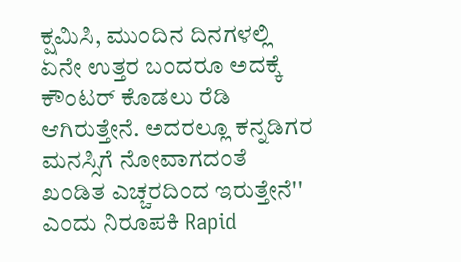ಕ್ಷಮಿಸಿ, ಮುಂದಿನ ದಿನಗಳಲ್ಲಿ ಏನೇ ಉತ್ತರ ಬಂದರೂ ಅದಕ್ಕೆ ಕೌಂಟರ್ ಕೊಡಲು ರೆಡಿ ಆಗಿರುತ್ತೇನೆ. ಅದರಲ್ಲೂ ಕನ್ನಡಿಗರ ಮನಸ್ಸಿಗೆ ನೋವಾಗದಂತೆ ಖಂಡಿತ ಎಚ್ಚರದಿಂದ ಇರುತ್ತೇನೆ'' ಎಂದು ನಿರೂಪಕಿ Rapid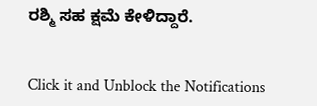ರಶ್ಮಿ ಸಹ ಕ್ಷಮೆ ಕೇಳಿದ್ದಾರೆ.


Click it and Unblock the Notifications